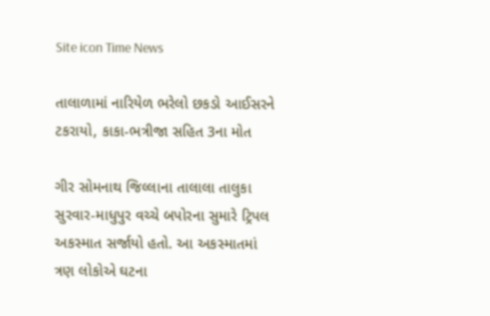Site icon Time News

તાલાળામાં નારિયેળ ભરેલો છકડો આઈસરને ટકરાયો, કાકા-ભત્રીજા સહિત 3ના મોત

ગીર સોમનાથ જિલ્લાના તાલાલા તાલુકા સુરવાર-માધુપુર વચ્ચે બપોરના સુમારે ટ્રિપલ અકસ્માત સર્જાયો હતો. આ અકસ્માતમાં ત્રણ લોકોએ ઘટના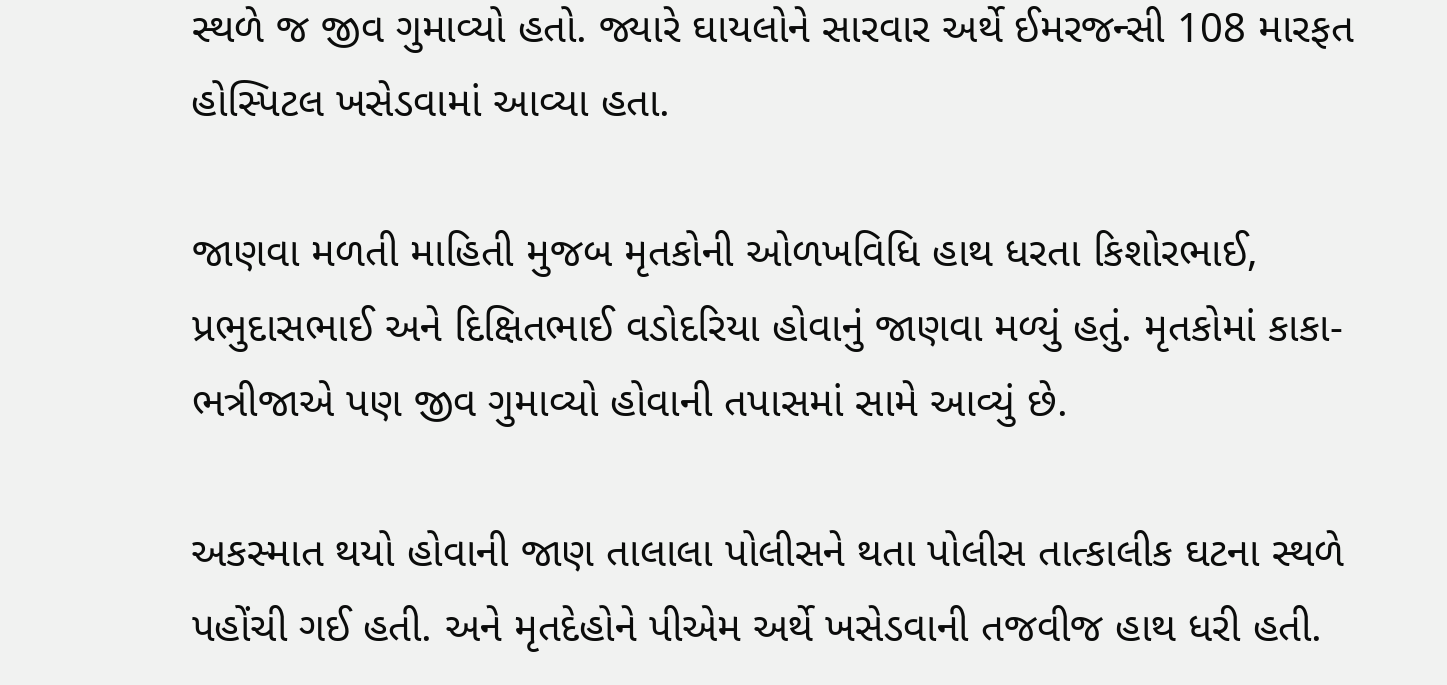સ્થળે જ જીવ ગુમાવ્યો હતો. જ્યારે ઘાયલોને સારવાર અર્થે ઈમરજન્સી 108 મારફત હોસ્પિટલ ખસેડવામાં આવ્યા હતા.

જાણવા મળતી માહિતી મુજબ મૃતકોની ઓળખવિધિ હાથ ધરતા કિશોરભાઈ, પ્રભુદાસભાઈ અને દિક્ષિતભાઈ વડોદરિયા હોવાનું જાણવા મળ્યું હતું. મૃતકોમાં કાકા-ભત્રીજાએ પણ જીવ ગુમાવ્યો હોવાની તપાસમાં સામે આવ્યું છે.

અકસ્માત થયો હોવાની જાણ તાલાલા પોલીસને થતા પોલીસ તાત્કાલીક ઘટના સ્થળે પહોંચી ગઈ હતી. અને મૃતદેહોને પીએમ અર્થે ખસેડવાની તજવીજ હાથ ધરી હતી.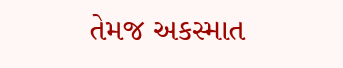તેમજ અકસ્માત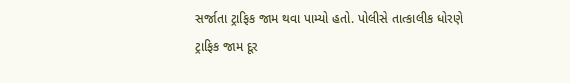સર્જાતા ટ્રાફિક જામ થવા પામ્યો હતો. પોલીસે તાત્કાલીક ધોરણે ટ્રાફિક જામ દૂર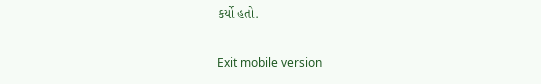કર્યો હતો.

Exit mobile version